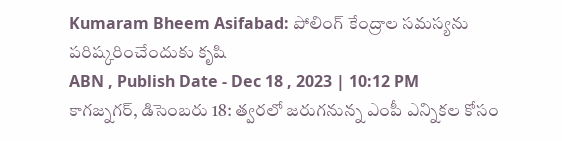Kumaram Bheem Asifabad: పోలింగ్ కేంద్రాల సమస్యను పరిష్కరించేందుకు కృషి
ABN , Publish Date - Dec 18 , 2023 | 10:12 PM
కాగజ్నగర్, డిసెంబరు 18: త్వరలో జరుగనున్న ఎంపీ ఎన్నికల కోసం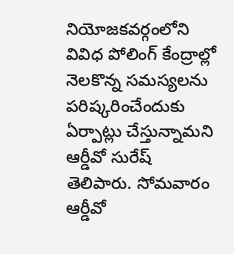నియోజకవర్గంలోని వివిధ పోలింగ్ కేంద్రాల్లో నెలకొన్న సమస్యలను పరిష్కరించేందుకు ఏర్పాట్లు చేస్తున్నామని ఆర్డీవో సురేష్ తెలిపారు. సోమవారం ఆర్డీవో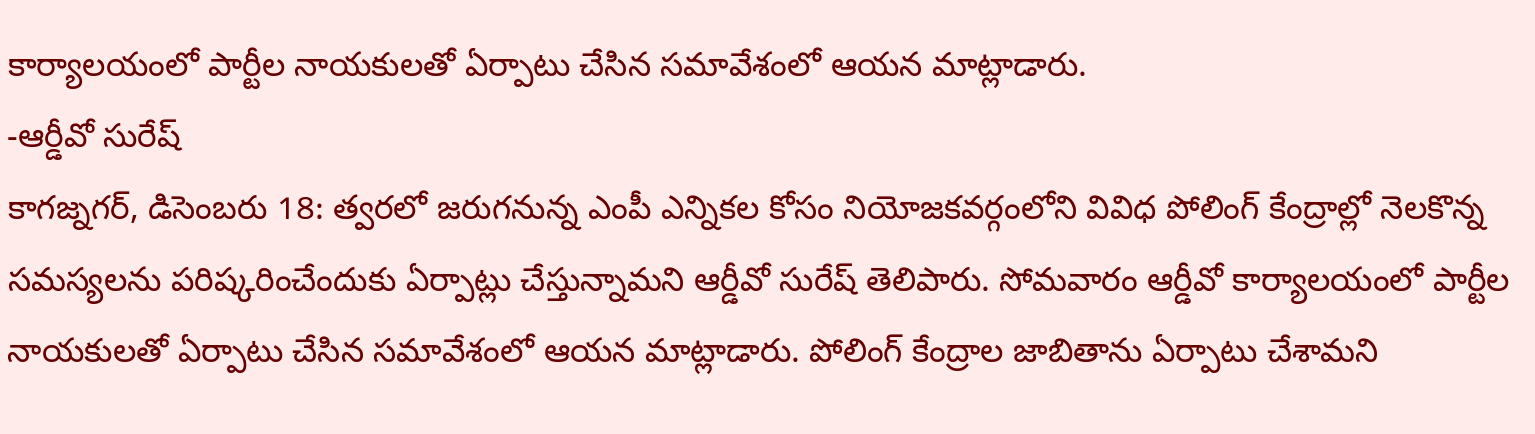కార్యాలయంలో పార్టీల నాయకులతో ఏర్పాటు చేసిన సమావేశంలో ఆయన మాట్లాడారు.
-ఆర్డీవో సురేష్
కాగజ్నగర్, డిసెంబరు 18: త్వరలో జరుగనున్న ఎంపీ ఎన్నికల కోసం నియోజకవర్గంలోని వివిధ పోలింగ్ కేంద్రాల్లో నెలకొన్న సమస్యలను పరిష్కరించేందుకు ఏర్పాట్లు చేస్తున్నామని ఆర్డీవో సురేష్ తెలిపారు. సోమవారం ఆర్డీవో కార్యాలయంలో పార్టీల నాయకులతో ఏర్పాటు చేసిన సమావేశంలో ఆయన మాట్లాడారు. పోలింగ్ కేంద్రాల జాబితాను ఏర్పాటు చేశామని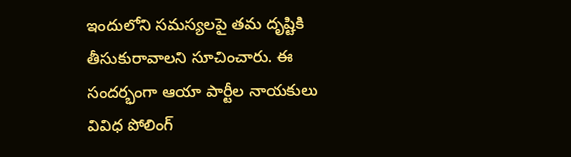ఇందులోని సమస్యలపై తమ దృష్టికి తీసుకురావాలని సూచించారు. ఈ సందర్భంగా ఆయా పార్టీల నాయకులు వివిధ పోలింగ్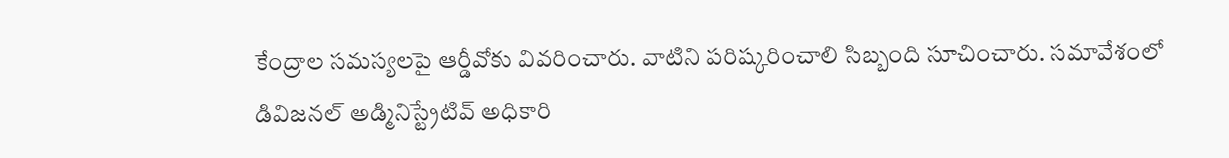కేంద్రాల సమస్యలపై ఆర్డీవోకు వివరించారు. వాటిని పరిష్కరించాలి సిబ్బంది సూచించారు. సమావేశంలో డివిజనల్ అడ్మినిస్ట్రేటివ్ అధికారి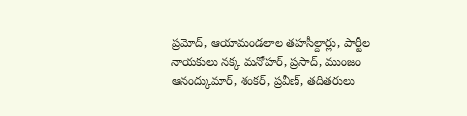ప్రమోద్, ఆయామండలాల తహసీల్దార్లు, పార్టీల నాయకులు నక్క మనోహర్, ప్రసాద్, ముంజం ఆనంద్కుమార్, శంకర్, ప్రవీణ్, తదితరులు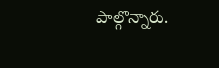పాల్గొన్నారు.